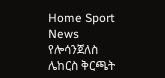Home Sport News የሎሳንጀለስ ሌከርስ ቅርጫት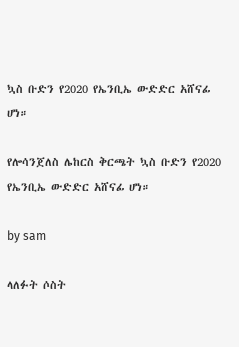ኳስ ቡድን የ2020 የኤንቢኤ ውድድር አሸናፊ ሆነ።

የሎሳንጀለስ ሌከርስ ቅርጫት ኳስ ቡድን የ2020 የኤንቢኤ ውድድር አሸናፊ ሆነ።

by sam

ላለፉት ሶስት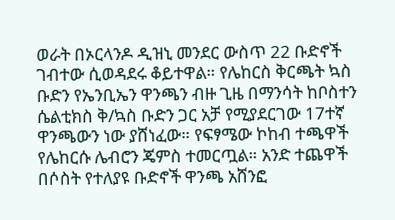ወራት በኦርላንዶ ዲዝኒ መንደር ውስጥ 22 ቡድኖች ገብተው ሲወዳደሩ ቆይተዋል። የሌከርስ ቅርጫት ኳስ ቡድን የኤንቢኤን ዋንጫን ብዙ ጊዜ በማንሳት ከቦስተን ሴልቲክስ ቅ/ኳስ ቡድን ጋር አቻ የሚያደርገው 17ተኛ ዋንጫውን ነው ያሸነፈው። የፍፃሜው ኮከብ ተጫዋች የሌከርሱ ሌብሮን ጄምስ ተመርጧል። አንድ ተጨዋች በሶስት የተለያዩ ቡድኖች ዋንጫ አሸንፎ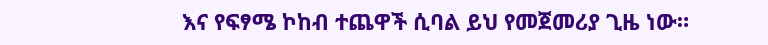እና የፍፃሜ ኮከብ ተጨዋች ሲባል ይህ የመጀመሪያ ጊዜ ነው።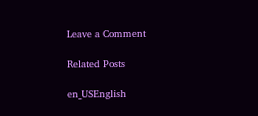Leave a Comment

Related Posts

en_USEnglish